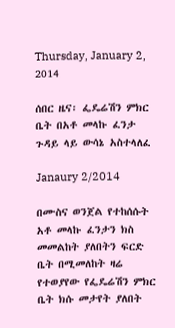Thursday, January 2, 2014

ሰበር ዜና፡ ፌዴሬሽን ምክር ቤት በአቶ መላኩ ፈንታ ጉዳይ ላይ ውሳኔ አስተላለፈ

Janaury 2/2014

በሙስና ወንጀል የተከሰሱት አቶ መላኩ ፈንታን ክስ መመልከት ያለበትን ፍርድ ቤት በሚመለከት ዛሬ የተወያየው የፌዴሬሽን ምክር ቤት ክሱ መታየት ያለበት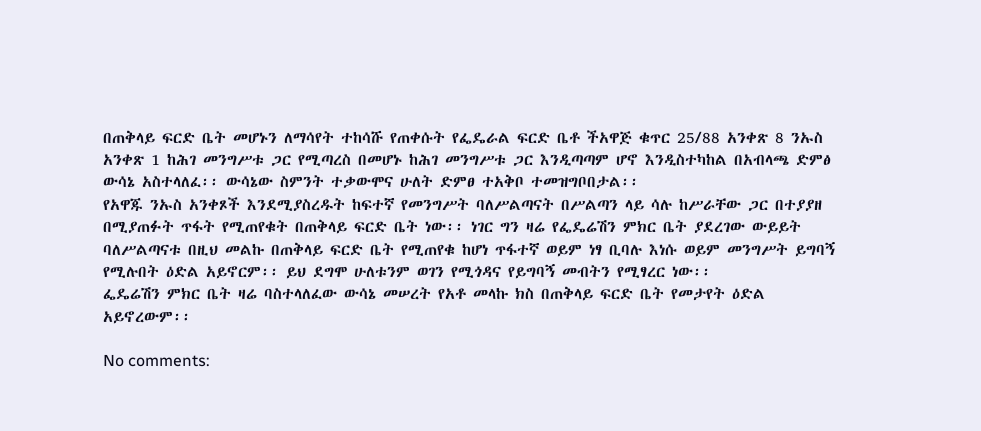በጠቅላይ ፍርድ ቤት መሆኑን ለማሳየት ተከሳሹ የጠቀሱት የፌዴራል ፍርድ ቤቶ ችአዋጅ ቁጥር 25/88 አንቀጽ 8 ንኡስ አንቀጽ 1 ከሕገ መንግሥቱ ጋር የሚጣረስ በመሆኑ ከሕገ መንግሥቱ ጋር እንዲጣጣም ሆኖ እንዲስተካከል በአብላጫ ድምፅ ውሳኔ አስተላለፈ፡፡ ውሳኔው ስምንት ተቃውሞና ሁለት ድምፀ ተአቅቦ ተመዝግቦበታል፡፡
የአዋጁ ንኡስ አንቀጾች እንደሚያስረዱት ከፍተኛ የመንግሥት ባለሥልጣናት በሥልጣን ላይ ሳሉ ከሥራቸው ጋር በተያያዘ በሚያጠፉት ጥፋት የሚጠየቁት በጠቅላይ ፍርድ ቤት ነው፡፡ ነገር ግን ዛሬ የፌዴሬሽን ምክር ቤት ያደረገው ውይይት ባለሥልጣናቱ በዚህ መልኩ በጠቅላይ ፍርድ ቤት የሚጠየቁ ከሆነ ጥፋተኛ ወይም ነፃ ቢባሉ እነሱ ወይም መንግሥት ይግባኝ የሚሉበት ዕድል አይኖርም፡፡ ይህ ደግሞ ሁለቱንም ወገን የሚጎዳና የይግባኝ መብትን የሚፃረር ነው፡፡
ፌዴሬሽን ምክር ቤት ዛሬ ባስተላለፈው ውሳኔ መሠረት የአቶ መላኩ ክስ በጠቅላይ ፍርድ ቤት የመታየት ዕድል አይኖረውም፡፡

No comments: